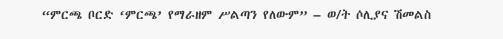“ምርጫ ቦርድ ‘ምርጫ’ የማራዘም ሥልጣን የለውም” – ወ/ት ሶሊያና ሽመልስ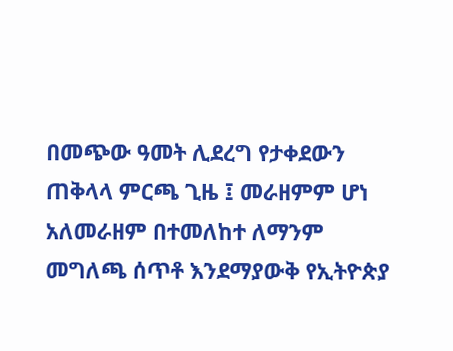በመጭው ዓመት ሊደረግ የታቀደውን ጠቅላላ ምርጫ ጊዜ ፤ መራዘምም ሆነ አለመራዘም በተመለከተ ለማንም መግለጫ ሰጥቶ እንደማያውቅ የኢትዮጵያ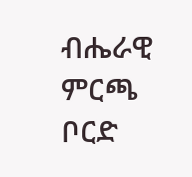ብሔራዊ ምርጫ ቦርድ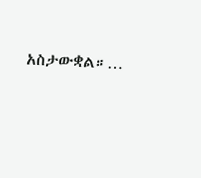አስታውቋል።…